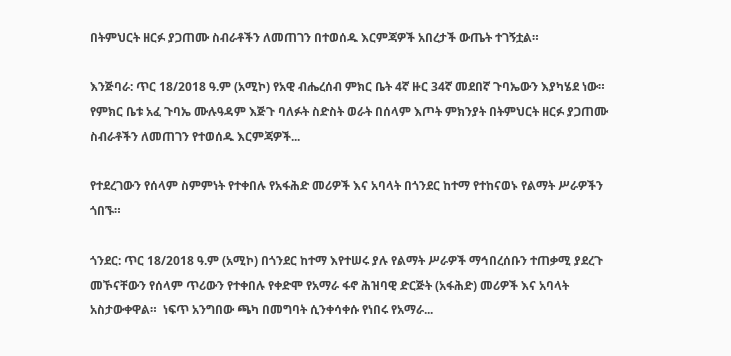በትምህርት ዘርፉ ያጋጠሙ ስብራቶችን ለመጠገን በተወሰዱ እርምጃዎች አበረታች ውጤት ተገኝቷል።

እንጅባራ: ጥር 18/2018 ዓ.ም (አሚኮ) የአዊ ብሔረሰብ ምክር ቤት 4ኛ ዙር 34ኛ መደበኛ ጉባኤውን እያካሄደ ነው። የምክር ቤቱ አፈ ጉባኤ ሙሉዓዳም እጅጉ ባለፉት ስድስት ወራት በሰላም እጦት ምክንያት በትምህርት ዘርፉ ያጋጠሙ ስብራቶችን ለመጠገን የተወሰዱ እርምጃዎች...

የተደረገውን የሰላም ስምምነት የተቀበሉ የአፋሕድ መሪዎች እና አባላት በጎንደር ከተማ የተከናወኑ የልማት ሥራዎችን ጎበኙ።

ጎንደር: ጥር 18/2018 ዓ.ም (አሚኮ) በጎንደር ከተማ እየተሠሩ ያሉ የልማት ሥራዎች ማኅበረሰቡን ተጠቃሚ ያደረጉ መኾናቸውን የሰላም ጥሪውን የተቀበሉ የቀድሞ የአማራ ፋኖ ሕዝባዊ ድርጅት (አፋሕድ) መሪዎች እና አባላት አስታውቀዋል።  ነፍጥ አንግበው ጫካ በመግባት ሲንቀሳቀሱ የነበሩ የአማራ...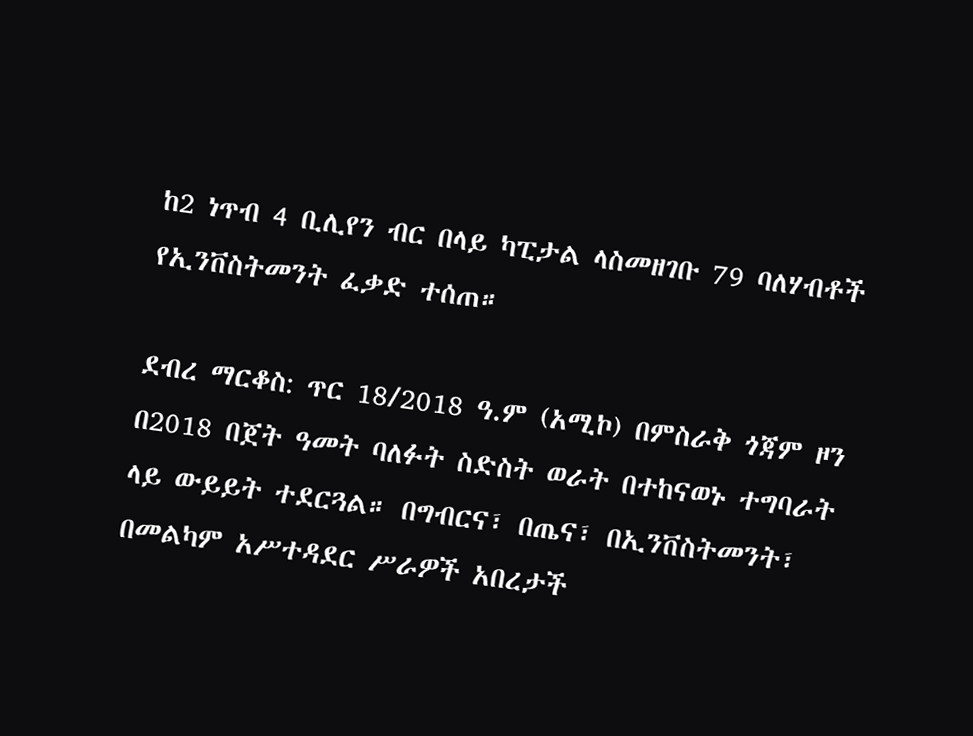ከ2 ነጥብ 4 ቢሊየን ብር በላይ ካፒታል ላስመዘገቡ 79 ባለሃብቶች የኢንቨስትመንት ፈቃድ ተሰጠ።

ደብረ ማርቆስ: ጥር 18/2018 ዓ.ም (አሚኮ) በምስራቅ ጎጃም ዞን በ2018 በጀት ዓመት ባለፉት ስድስት ወራት በተከናወኑ ተግባራት ላይ ውይይት ተደርጓል። በግብርና፣ በጤና፣ በኢንቨስትመንት፣ በመልካም አሥተዳደር ሥራዎች አበረታች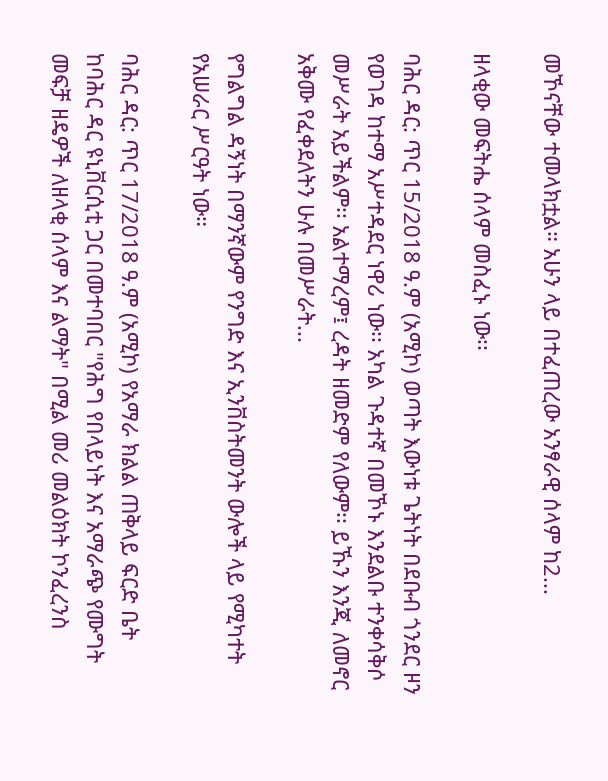መኾናቸው ተመላክቷል። አሁን ላይ በተፈጠረው አንፃራዊ ሰላም ከ2...

ዘላቂው መፍትሔ ሰላም መስፈኑ ነው፡፡

ባሕር ዳር: ጥር 15/2018 ዓ.ም (አሚኮ) ወጣት እውነቱ ጌትነት በደቡብ ጎንደር ዞን የወገዳ ከተማ አሥተዳደር ነዋሪ ነው፡፡ አካል ጉዳተኛ በመኾኑ እንደልቡ ተንቀሳቅሶ መሥራት አይችልም፡፡ አልተማረም፤ ረዳት ዘመድም የለውም፡፡ ይኹን እንጂ ለመኖር አቅሙ የፈቀደለትን ሁሉ በመሥራት...

የግልግል ዳኝነት በማንኛውም የንግድ እና ኢንቨስትመንት ውሎች ላይ የሚካተት የአሠራር ሥርዓት ነው።

ባሕር ዳር: ጥር 17/2018 ዓ.ም (አሚኮ) የአማራ ክልል ጠቅላይ ፍርድ ቤት ከባሕር ዳር ዩኒቨርሲቲ ጋር በመተባበር "የሕግ የበላይነት እና አማራጭ የሙግት መፍቻ ዘዴዎች ለዘላቂ ሰላም እና ልማት" በሚል መሪ መልዕክት ኮንፈረንስ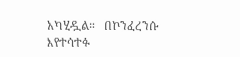አካሂዷል።   በኮንፈረንሱ እየተሳተፉ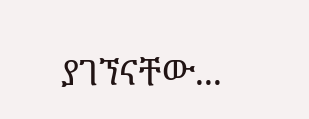ያገኘናቸው...